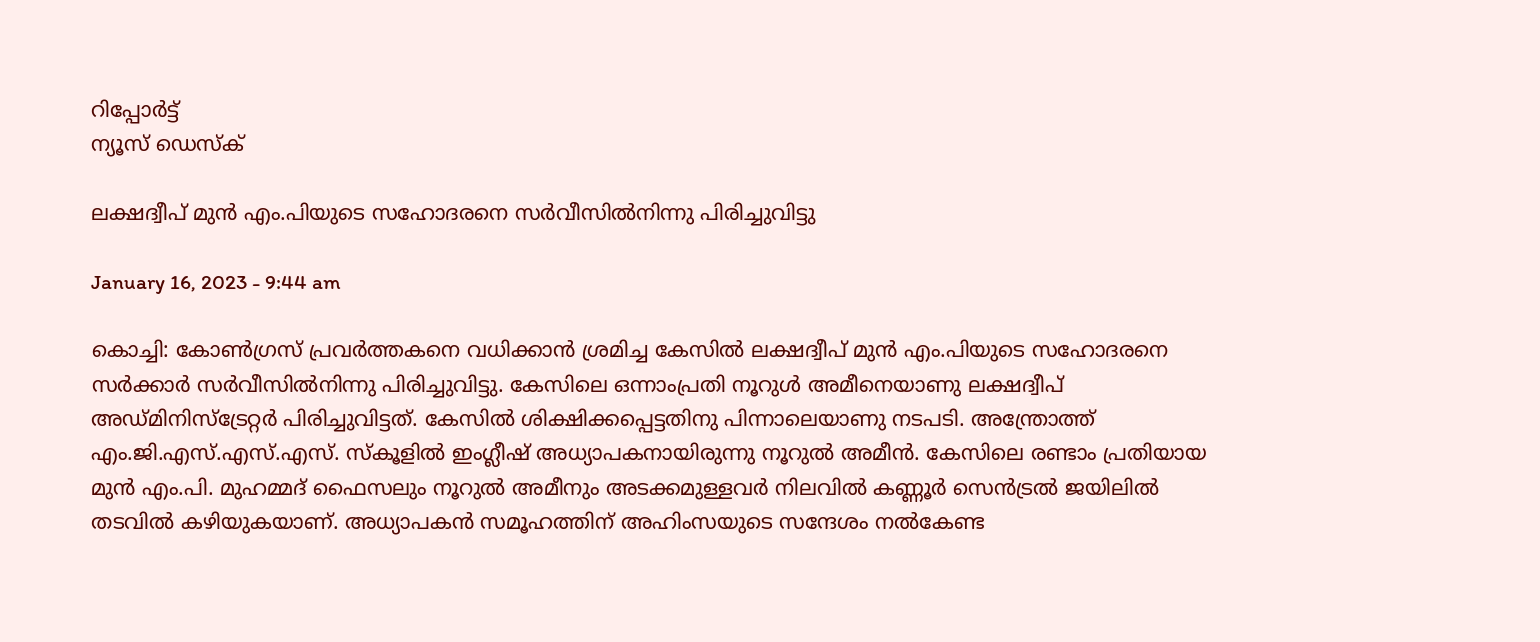റിപ്പോര്‍ട്ട്
ന്യൂസ് ഡെസ്ക്

ലക്ഷദ്വീപ് മുന്‍ എം.പിയുടെ സഹോദരനെ സര്‍വീസില്‍നിന്നു പിരിച്ചുവിട്ടു

January 16, 2023 - 9:44 am

കൊച്ചി: കോണ്‍ഗ്രസ് പ്രവര്‍ത്തകനെ വധിക്കാന്‍ ശ്രമിച്ച കേസില്‍ ലക്ഷദ്വീപ് മുന്‍ എം.പിയുടെ സഹോദരനെ സര്‍ക്കാര്‍ സര്‍വീസില്‍നിന്നു പിരിച്ചുവിട്ടു. കേസിലെ ഒന്നാംപ്രതി നൂറുള്‍ അമീനെയാണു ലക്ഷദ്വീപ് അഡ്മിനിസ്‌ട്രേറ്റര്‍ പിരിച്ചുവിട്ടത്. കേസില്‍ ശിക്ഷിക്കപ്പെട്ടതിനു പിന്നാലെയാണു നടപടി. അന്ത്രോത്ത് എം.ജി.എസ്.എസ്.എസ്. സ്‌കൂളില്‍ ഇംഗ്ലീഷ് അധ്യാപകനായിരുന്നു നൂറുല്‍ അമീന്‍. കേസിലെ രണ്ടാം പ്രതിയായ മുന്‍ എം.പി. മുഹമ്മദ് ഫൈസലും നൂറുല്‍ അമീനും അടക്കമുള്ളവര്‍ നിലവില്‍ കണ്ണൂര്‍ സെന്‍ട്രല്‍ ജയിലില്‍ തടവില്‍ കഴിയുകയാണ്. അധ്യാപകന്‍ സമൂഹത്തിന് അഹിംസയുടെ സന്ദേശം നല്‍കേണ്ട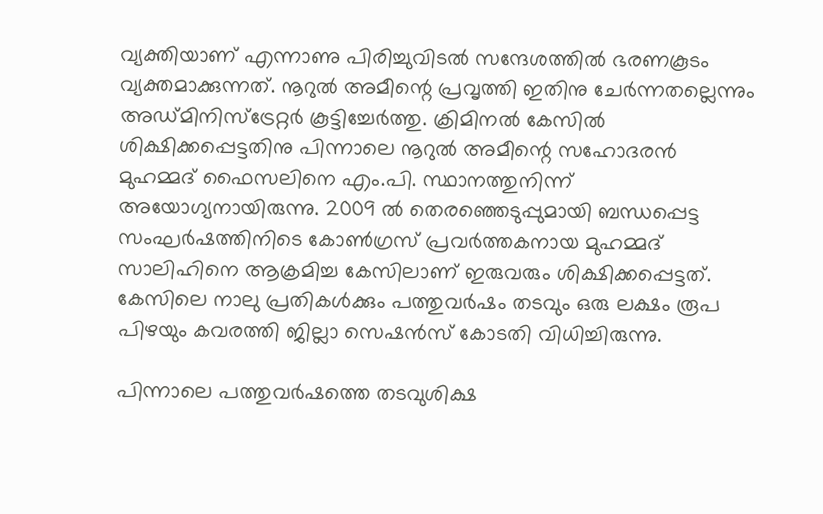വ്യക്തിയാണ് എന്നാണു പിരിച്ചുവിടല്‍ സന്ദേശത്തില്‍ ഭരണകൂടം വ്യക്തമാക്കുന്നത്. നൂറുല്‍ അമീന്റെ പ്രവൃത്തി ഇതിനു ചേര്‍ന്നതല്ലെന്നും അഡ്മിനിസ്‌ട്രേറ്റര്‍ കൂട്ടിച്ചേര്‍ത്തു. ക്രിമിനല്‍ കേസില്‍ ശിക്ഷിക്കപ്പെട്ടതിനു പിന്നാലെ നൂറുല്‍ അമീന്റെ സഹോദരന്‍ മുഹമ്മദ് ഫൈസലിനെ എം.പി. സ്ഥാനത്തുനിന്ന് അയോഗ്യനായിരുന്നു. 2009 ല്‍ തെരഞ്ഞെടുപ്പുമായി ബന്ധപ്പെട്ട സംഘര്‍ഷത്തിനിടെ കോണ്‍ഗ്രസ് പ്രവര്‍ത്തകനായ മുഹമ്മദ് സാലിഹിനെ ആക്രമിച്ച കേസിലാണ് ഇരുവരും ശിക്ഷിക്കപ്പെട്ടത്. കേസിലെ നാലു പ്രതികള്‍ക്കും പത്തുവര്‍ഷം തടവും ഒരു ലക്ഷം രൂപ പിഴയും കവരത്തി ജില്ലാ സെഷന്‍സ് കോടതി വിധിച്ചിരുന്നു.

പിന്നാലെ പത്തുവര്‍ഷത്തെ തടവുശിക്ഷ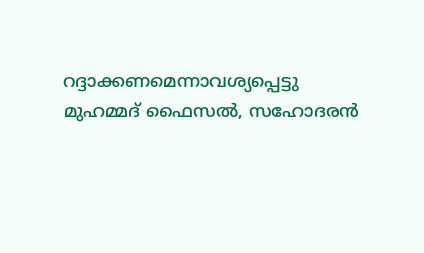റദ്ദാക്കണമെന്നാവശ്യപ്പെട്ടു മുഹമ്മദ് ഫൈസല്‍, സഹോദരന്‍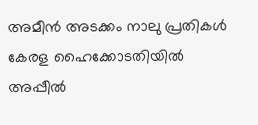അമീന്‍ അടക്കം നാലു പ്രതികള്‍ കേരള ഹൈക്കോടതിയില്‍ അപ്പീല്‍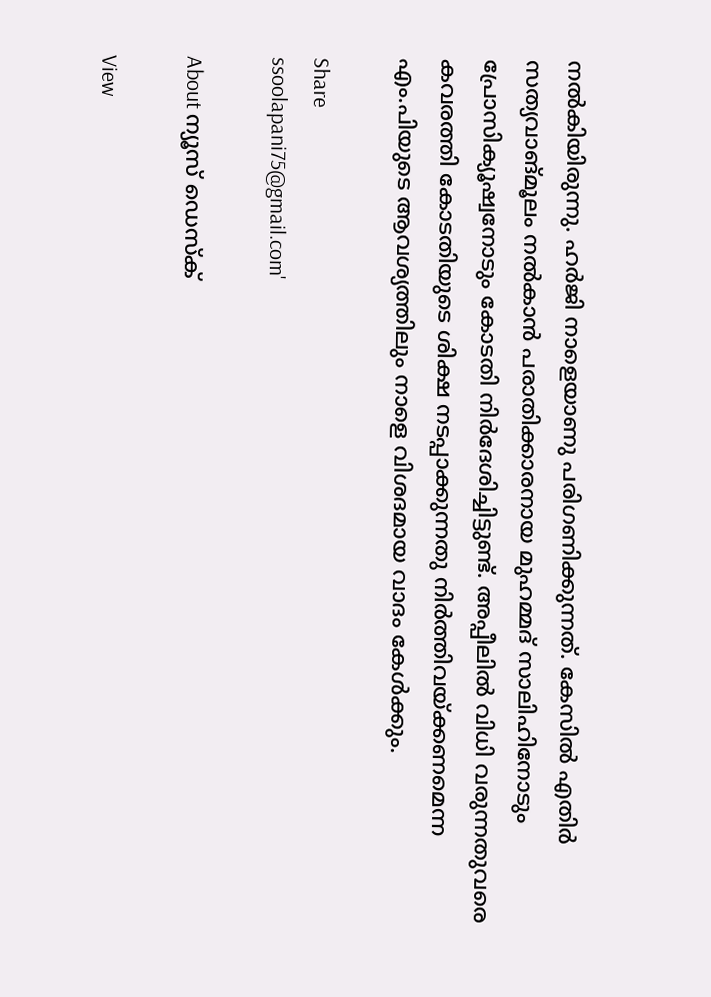നല്‍കിയിരുന്നു. ഹര്‍ജി നാളെയാണു പരിഗണിക്കുന്നത്. കേസില്‍ എതിര്‍ സത്യവാങ്മൂലം നല്‍കാന്‍ പരാതിക്കാരനായ മുഹമ്മദ് സാലിഹിനോടും പ്രോസിക്യൂഷ്വനോടും കോടതി നിര്‍ദേശിച്ചിട്ടുണ്ട്. അപ്പീലില്‍ വിധി വരുന്നതുവരെ കവരത്തി കോടതിയുടെ ശിക്ഷ നടപ്പാക്കുന്നതു നിര്‍ത്തിവയ്ക്കണമെന്ന എം.പിയുടെ ആവശ്യത്തിലും നാളെ വിശദമായ വാദം കേള്‍ക്കും.

Share
ssoolapani75@gmail.com'

About ന്യൂസ് ഡെസ്ക്

View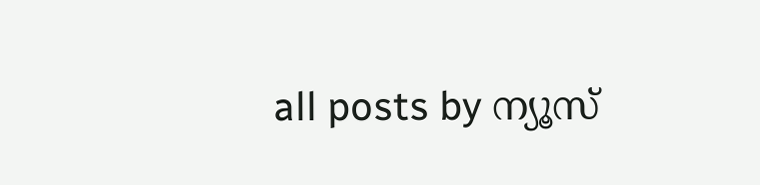all posts by ന്യൂസ്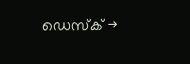ഡെസ്ക് →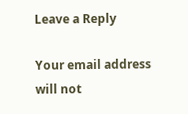Leave a Reply

Your email address will not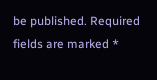be published. Required fields are marked *